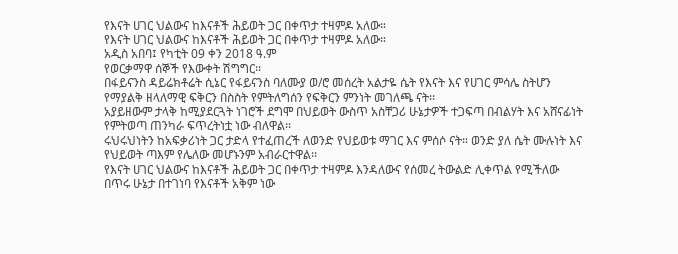የእናት ሀገር ህልውና ከእናቶች ሕይወት ጋር በቀጥታ ተዛምዶ አለው።
የእናት ሀገር ህልውና ከእናቶች ሕይወት ጋር በቀጥታ ተዛምዶ አለው።
አዲስ አበባ፤ የካቲት 09 ቀን 2018 ዓ.ም
የወርቃማዋ ሰኞች የእውቀት ሽግግር፡፡
በፋይናንስ ዳይሬክቶሬት ሲኔር የፋይናንስ ባለሙያ ወ/ሮ መሰረት አልታዬ ሴት የእናት እና የሀገር ምሳሌ ስትሆን የማያልቅ ዘላለማዊ ፍቅርን በስስት የምትለግሰን የፍቅርን ምንነት መገለጫ ናት፡፡
አያይዘውም ታላቅ ከሚያደርጓት ነገሮች ደግሞ በህይወት ውስጥ አስቸጋሪ ሁኔታዎች ተጋፍጣ በብልሃት እና አሸናፊነት የምትወጣ ጠንካራ ፍጥረትነቷ ነው ብለዋል፡፡
ሩህሩህነትን ከአፍቃሪነት ጋር ታድላ የተፈጠረች ለወንድ የህይወቱ ማገር እና ምሰሶ ናት። ወንድ ያለ ሴት ሙሉነት እና የህይወት ጣእም የሌለው መሆኑንም አብራርተዋል፡፡
የእናት ሀገር ህልውና ከእናቶች ሕይወት ጋር በቀጥታ ተዛምዶ እንዳለውና የሰመረ ትውልድ ሊቀጥል የሚችለው በጥሩ ሁኔታ በተገነባ የእናቶች አቅም ነው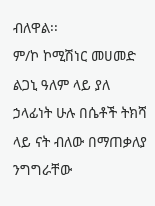ብለዋል፡፡
ም/ኮ ኮሚሽነር መሀመድ ልጋኒ ዓለም ላይ ያለ ኃላፊነት ሁሉ በሴቶች ትክሻ ላይ ናት ብለው በማጠቃለያ ንግግራቸው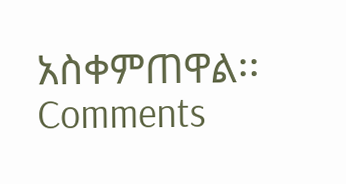አስቀምጠዋል፡፡
Comments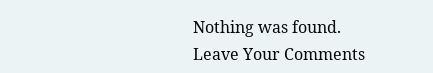Nothing was found.
Leave Your Comments